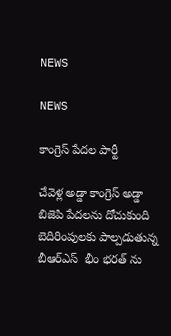NEWS

NEWS

కాంగ్రెస్ పేదల పార్టీ

చేవెళ్ల అడ్డా కాంగ్రెస్ అడ్డా  బిజెపి పేదలను దోచుకుంది  బెదిరింపులకు పాల్పడుతున్న బీఆర్ఎస్  భీం భరత్ ను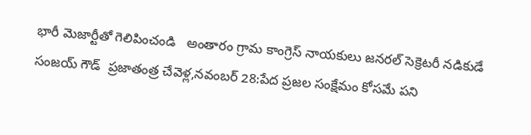భారీ మెజార్టీతో గెలిపించండి   అంతారం గ్రామ కాంగ్రెస్ నాయకులు జనరల్ సెక్రెటరీ నడికుడే సంజయ్ గౌడ్  ప్రజాతంత్ర చేవెళ్ల,నవంబర్ 28:పేద ప్రజల సంక్షేమం కోసమే పని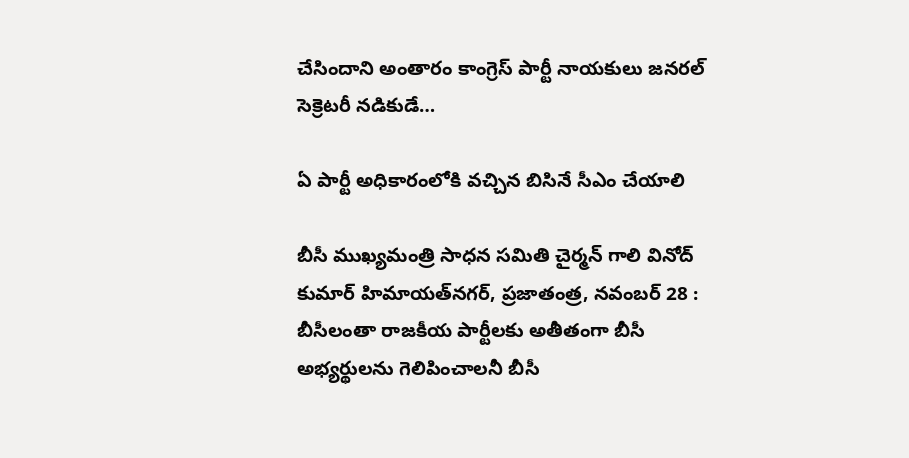చేసిందాని అంతారం కాంగ్రెస్ పార్టీ నాయకులు జనరల్ సెక్రెటరీ నడికుడే…

ఏ పార్టీ అధికారంలోకి వచ్చిన బిసినే సీఎం చేయాలి

బీసీ ముఖ్యమంత్రి సాధన సమితి చైర్మన్ గాలి వినోద్ కుమార్ హిమాయత్‌నగర్‌, ప్రజాతంత్ర, నవంబర్ 28 : బీసీలంతా రాజకీయ పార్టీలకు అతీతంగా బీసీ అభ్యర్థులను గెలిపించాలనీ బీసీ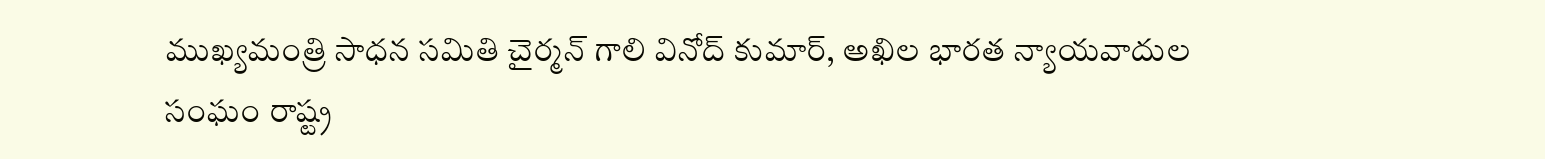ముఖ్యమంత్రి సాధన సమితి చైర్మన్ గాలి వినోద్ కుమార్, అఖిల భారత న్యాయవాదుల సంఘం రాష్ట్ర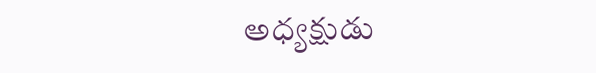అధ్యక్షుడు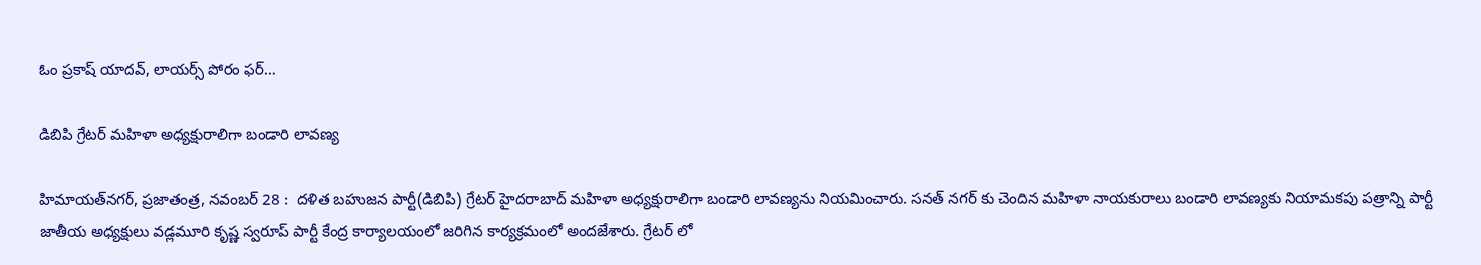ఓం ప్రకాష్ యాదవ్, లాయర్స్ పోరం ఫర్…

డిబిపి గ్రేటర్ మహిళా అధ్యక్షురాలిగా బండారి లావణ్య

హిమాయత్‌నగర్‌, ప్రజాతంత్ర, నవంబర్ 28 :  దళిత బహుజన పార్టీ(డిబిపి) గ్రేటర్ హైదరాబాద్ మహిళా అధ్యక్షురాలిగా బండారి లావణ్యను నియమించారు. సనత్ నగర్ కు చెందిన మహిళా నాయకురాలు బండారి లావణ్యకు నియామకపు పత్రాన్ని పార్టీ జాతీయ అధ్యక్షులు వడ్లమూరి కృష్ణ స్వరూప్ పార్టీ కేంద్ర కార్యాలయంలో జరిగిన కార్యక్రమంలో అందజేశారు. గ్రేటర్ లో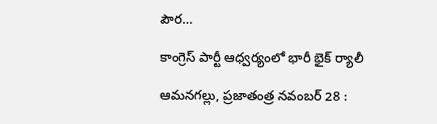పౌర…

కాంగ్రెస్ పార్టీ ఆధ్వర్యంలో భారీ భైక్ ర్యాలీ

ఆమనగల్లు, ప్రజాతంత్ర నవంబర్ 28 :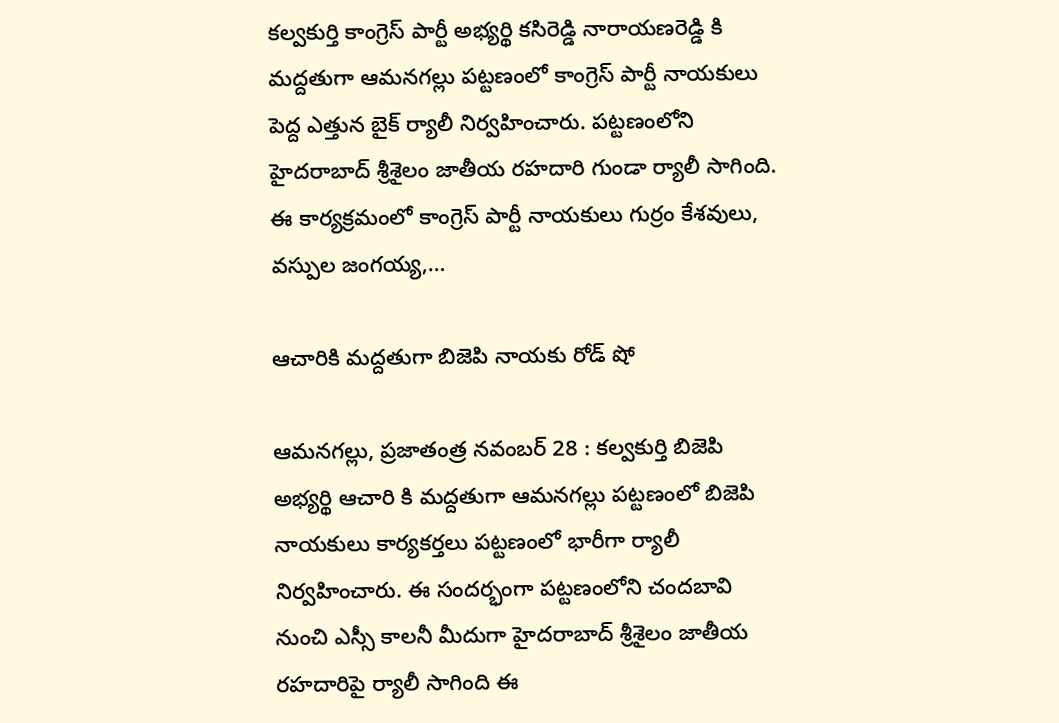కల్వకుర్తి కాంగ్రెస్ పార్టీ అభ్యర్థి కసిరెడ్డి నారాయణరెడ్డి కి మద్దతుగా ఆమనగల్లు పట్టణంలో కాంగ్రెస్ పార్టీ నాయకులు పెద్ద ఎత్తున బైక్ ర్యాలీ నిర్వహించారు. పట్టణంలోని హైదరాబాద్ శ్రీశైలం జాతీయ రహదారి గుండా ర్యాలీ సాగింది. ఈ కార్యక్రమంలో కాంగ్రెస్ పార్టీ నాయకులు గుర్రం కేశవులు, వస్పుల జంగయ్య,…

ఆచారికి మద్దతుగా బిజెపి నాయకు రోడ్ షో

ఆమనగల్లు, ప్రజాతంత్ర నవంబర్ 28 : కల్వకుర్తి బిజెపి అభ్యర్థి ఆచారి కి మద్దతుగా ఆమనగల్లు పట్టణంలో బిజెపి నాయకులు కార్యకర్తలు పట్టణంలో భారీగా ర్యాలీ నిర్వహించారు. ఈ సందర్భంగా పట్టణంలోని చందబావి నుంచి ఎస్సీ కాలనీ మీదుగా హైదరాబాద్ శ్రీశైలం జాతీయ రహదారిపై ర్యాలీ సాగింది ఈ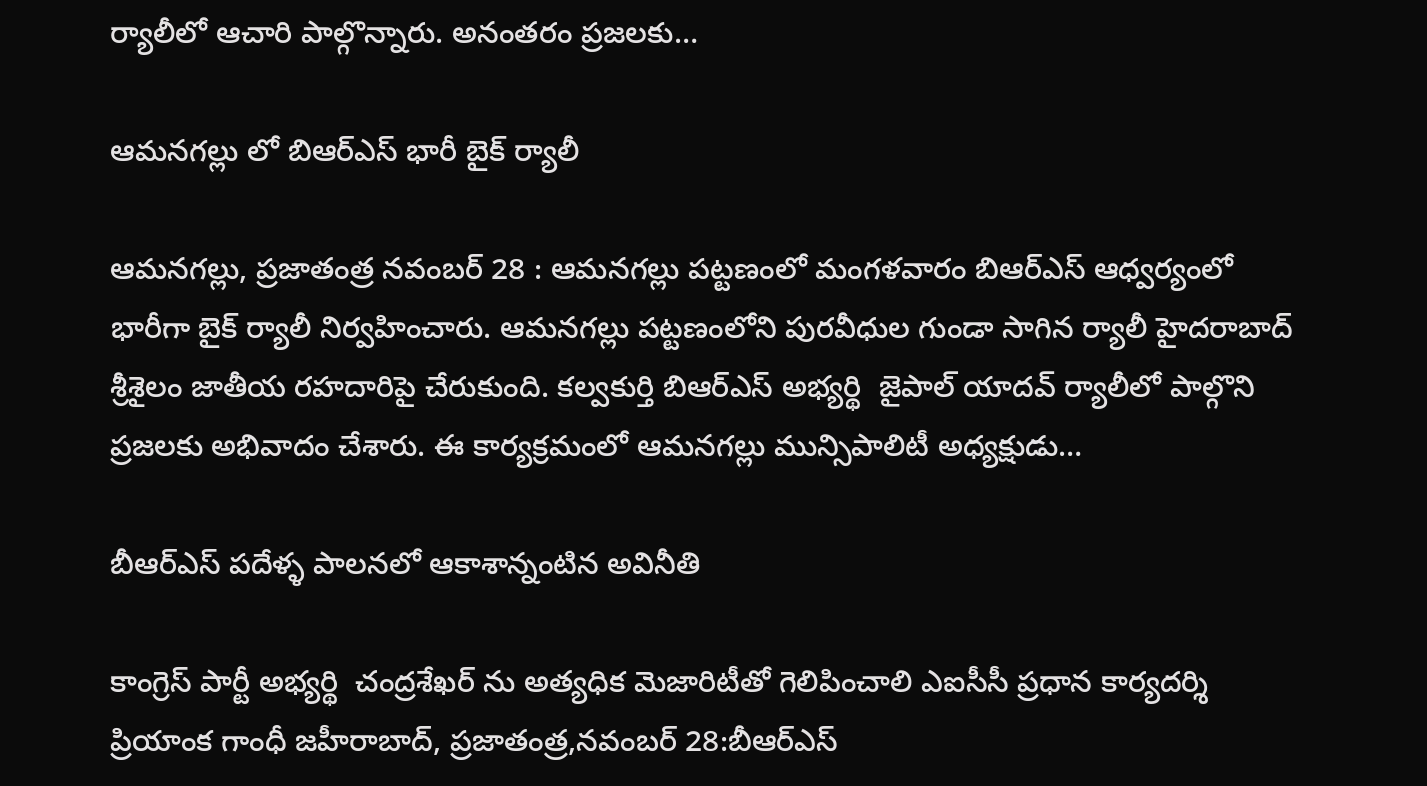ర్యాలీలో ఆచారి పాల్గొన్నారు. అనంతరం ప్రజలకు…

ఆమనగల్లు లో బిఆర్ఎస్ భారీ బైక్ ర్యాలీ

ఆమనగల్లు, ప్రజాతంత్ర నవంబర్ 28 : ఆమనగల్లు పట్టణంలో మంగళవారం బిఆర్ఎస్ ఆధ్వర్యంలో భారీగా బైక్ ర్యాలీ నిర్వహించారు. ఆమనగల్లు పట్టణంలోని పురవీధుల గుండా సాగిన ర్యాలీ హైదరాబాద్ శ్రీశైలం జాతీయ రహదారిపై చేరుకుంది. కల్వకుర్తి బిఆర్ఎస్ అభ్యర్థి  జైపాల్ యాదవ్ ర్యాలీలో పాల్గొని ప్రజలకు అభివాదం చేశారు. ఈ కార్యక్రమంలో ఆమనగల్లు మున్సిపాలిటీ అధ్యక్షుడు…

బీఆర్ఎస్ పదేళ్ళ పాలనలో ఆకాశాన్నంటిన అవినీతి

కాంగ్రెస్ పార్టీ అభ్యర్థి  చంద్రశేఖర్ ను అత్యధిక మెజారిటీతో గెలిపించాలి ఎఐసీసీ ప్రధాన కార్యదర్శి ప్రియాంక గాంధీ జహీరాబాద్, ప్రజాతంత్ర,నవంబర్ 28:బీఆర్ఎస్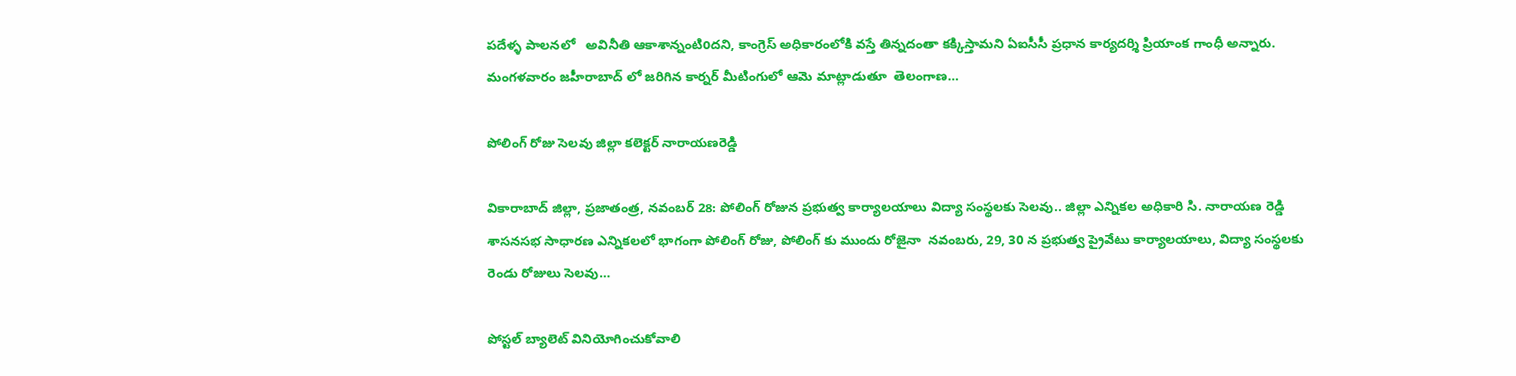పదేళ్ళ పాలనలో   అవినీతి ఆకాశాన్నంటిoదని, కాంగ్రెస్ అధికారంలోకి వస్తే తిన్నదంతా కక్కిస్తామని ఏఐసీసీ ప్రధాన కార్యదర్శి ప్రియాంక గాంధీ అన్నారు.  మంగళవారం జహీరాబాద్ లో జరిగిన కార్నర్ మీటింగులో ఆమె మాట్లాడుతూ  తెలంగాణ…

పోలింగ్ రోజు సెలవు జిల్లా కలెక్టర్ నారాయణరెడ్డి

వికారాబాద్ జిల్లా, ప్రజాతంత్ర, నవంబర్ 28: పోలింగ్ రోజున ప్రభుత్వ కార్యాలయాలు విద్యా సంస్థలకు సెలవు.. జిల్లా ఎన్నికల అధికారి సి. నారాయణ రెడ్డి  శాసనసభ సాధారణ ఎన్నికలలో భాగంగా పోలింగ్ రోజు, పోలింగ్ కు ముందు రోజైనా  నవంబరు, 29, 30 న ప్రభుత్వ ప్రైవేటు కార్యాలయాలు, విద్యా సంస్థలకు రెండు రోజులు సెలవు…

పోస్టల్ బ్యాలెట్ వినియోగించుకోవాలి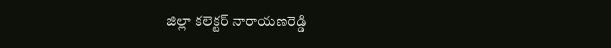జిల్లా కలెక్టర్ నారాయణరెడ్డి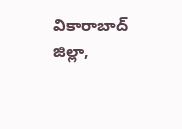వికారాబాద్ జిల్లా,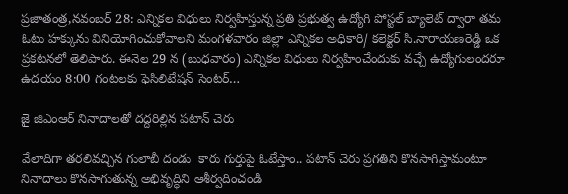ప్రజాతంత్ర,నవంబర్ 28: ఎన్నికల విధులు నిర్వహిస్తున్న ప్రతి ప్రభుత్వ ఉద్యోగి పోస్టల్ బ్యాలెట్ ద్వారా తమ ఓటు హక్కును వినియోగించుకోవాలని మంగళవారం జిల్లా ఎన్నికల అధికారి/ కలెక్టర్ సి.నారాయణరెడ్డి ఒక ప్రకటనలో తెలిపారు. ఈనెల 29 న (బుధవారం) ఎన్నికల విధులు నిర్వహించేందుకు వచ్చే ఉద్యోగులందరూ ఉదయం 8:00 గంటలకు ఫెసిలిటేషన్ సెంటర్…

జై జిఎంఆర్ నినాదాలతో దద్దరిల్లిన పటాన్ చెరు

వేలాదిగా తరలివచ్చిన గులాబీ దండు  కారు గుర్తుపై ఓటేస్తాం.. పటాన్ చెరు ప్రగతిని కొనసాగిస్తామంటూ నినాదాలు కొనసాగుతున్న అభివృద్ధిని ఆశీర్వదించండి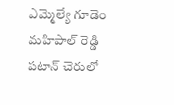ఎమ్మెల్యే గూడెం మహిపాల్ రెడ్డి పటాన్ చెరులో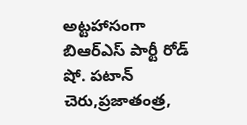అట్టహాసంగా బిఆర్ఎస్ పార్టీ రోడ్ షో. పటాన్ చెరు,ప్రజాతంత్ర,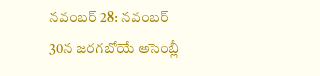నవంబర్ 28: నవంబర్ 30న జరగబోయే అసెంబ్లీ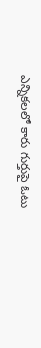ఎన్నికలలో కారు గుర్తుపై ఓటు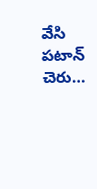వేసి పటాన్ చెరు…